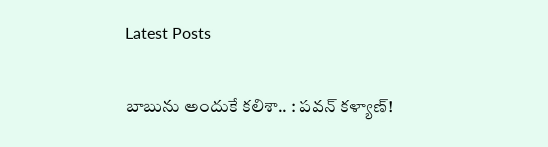Latest Posts

బాబును అందుకే కలిశా.. : పవన్ కళ్యాణ్!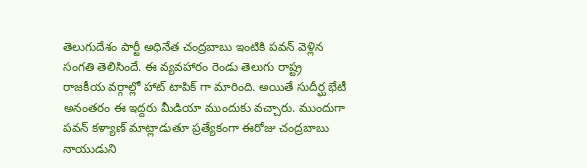తెలుగుదేశం పార్టీ అధినేత చంద్రబాబు ఇంటికి పవన్ వెళ్లిన సంగతి తెలిసిందే. ఈ వ్యవహారం రెండు తెలుగు రాష్ట్ర రాజకీయ వర్గాల్లో హాట్ టాపిక్ గా మారింది. అయితే సుదీర్ఘ భేటీ అనంతరం ఈ ఇద్దరు మీడియా ముందుకు వచ్చారు. ముందుగా పవన్ కళ్యాణ్ మాట్లాడుతూ ప్రత్యేకంగా ఈరోజు చంద్రబాబు నాయుడుని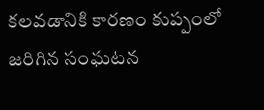కలవడానికి కారణం కుప్పంలో జరిగిన సంఘటన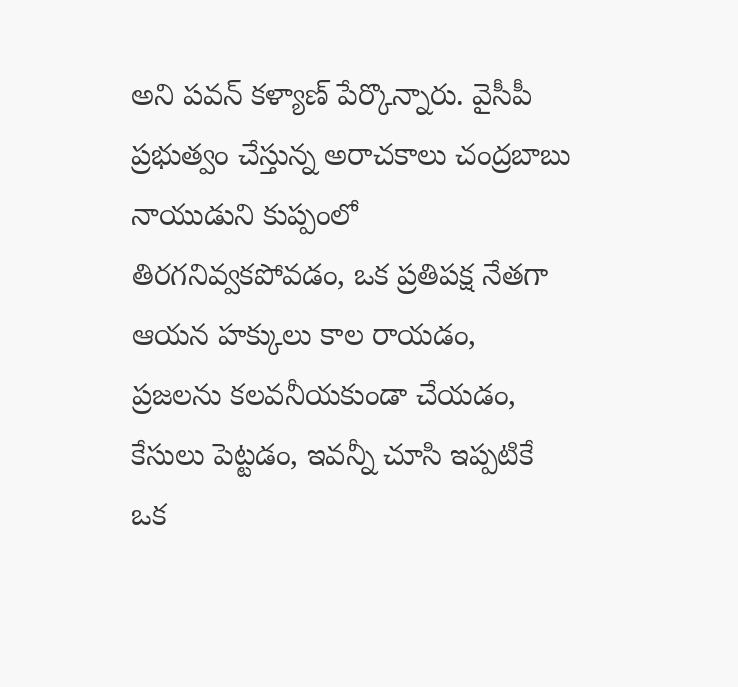అని పవన్ కళ్యాణ్ పేర్కొన్నారు. వైసీపీ ప్రభుత్వం చేస్తున్న అరాచకాలు చంద్రబాబు నాయుడుని కుప్పంలో తిరగనివ్వకపోవడం, ఒక ప్రతిపక్ష నేతగా ఆయన హక్కులు కాల రాయడం, ప్రజలను కలవనీయకుండా చేయడం, కేసులు పెట్టడం, ఇవన్నీ చూసి ఇప్పటికే ఒక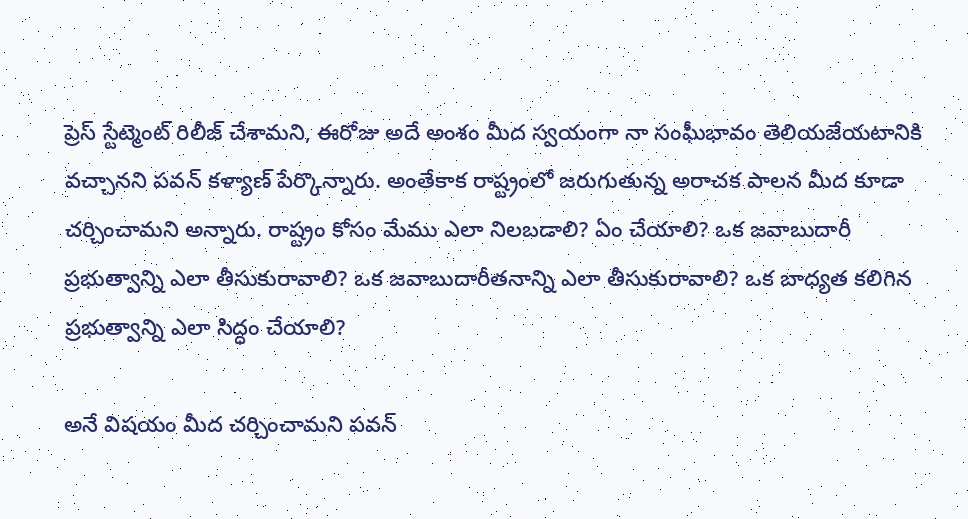ప్రెస్ స్టేట్మెంట్ రిలీజ్ చేశామని, ఈరోజు అదే అంశం మీద స్వయంగా నా సంఘీభావం తెలియజేయటానికి వచ్చానని పవన్ కళ్యాణ్ పేర్కొన్నారు. అంతేకాక రాష్ట్రంలో జరుగుతున్న అరాచక పాలన మీద కూడా చర్చించామని అన్నారు. రాష్ట్రం కోసం మేము ఎలా నిలబడాలి? ఏం చేయాలి? ఒక జవాబుదారీ ప్రభుత్వాన్ని ఎలా తీసుకురావాలి? ఒక జవాబుదారీతనాన్ని ఎలా తీసుకురావాలి? ఒక బాధ్యత కలిగిన ప్రభుత్వాన్ని ఎలా సిద్ధం చేయాలి?

అనే విషయం మీద చర్చించామని పవన్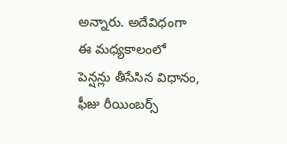అన్నారు. అదేవిధంగా ఈ మధ్యకాలంలో పెన్షన్లు తీసేసిన విధానం, ఫీజు రీయింబర్స్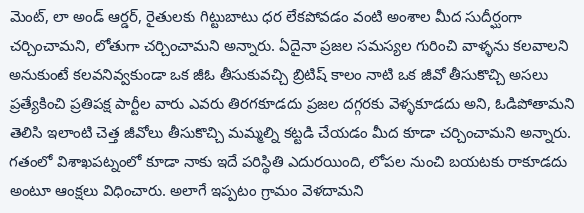మెంట్, లా అండ్ ఆర్డర్, రైతులకు గిట్టుబాటు ధర లేకపోవడం వంటి అంశాల మీద సుదీర్ఘంగా చర్చించామని, లోతుగా చర్చించామని అన్నారు. ఏదైనా ప్రజల సమస్యల గురించి వాళ్ళను కలవాలని అనుకుంటే కలవనివ్వకుండా ఒక జీఓ తీసుకువచ్చి బ్రిటిష్ కాలం నాటి ఒక జీవో తీసుకొచ్చి అసలు ప్రత్యేకించి ప్రతిపక్ష పార్టీల వారు ఎవరు తిరగకూడదు ప్రజల దగ్గరకు వెళ్ళకూడదు అని, ఓడిపోతామని తెలిసి ఇలాంటి చెత్త జీవోలు తీసుకొచ్చి మమ్మల్ని కట్టడి చేయడం మీద కూడా చర్చించామని అన్నారు. గతంలో విశాఖపట్నంలో కూడా నాకు ఇదే పరిస్థితి ఎదురయింది, లోపల నుంచి బయటకు రాకూడదు అంటూ ఆంక్షలు విధించారు. అలాగే ఇప్పటం గ్రామం వెళదామని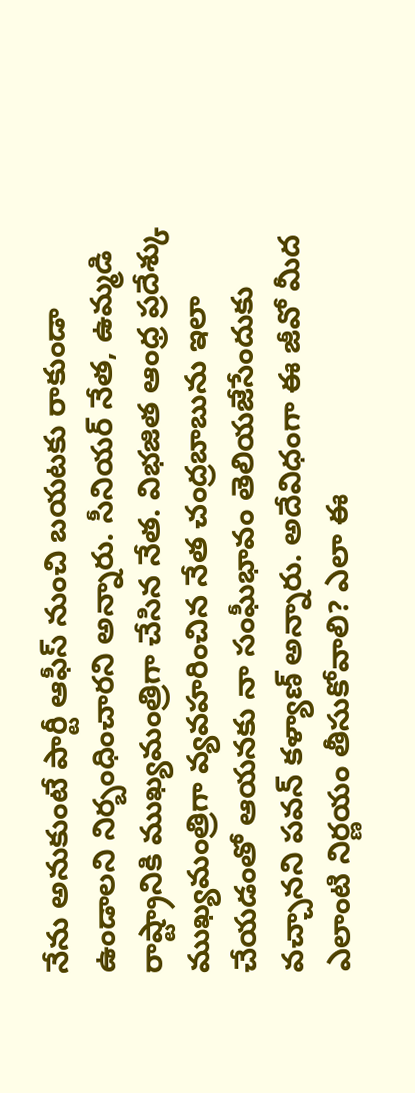నేను అనుకుంటే పార్టీ ఆఫీస్ నుంచి బయటకు రాకుండా ఉండాలని నిర్బంధించారని అన్నారు. సీనియర్ నేత, ఉమ్మడి రాష్ట్రానికి ముఖ్యమంత్రిగా చేసిన నేత. విభజిత ఆంధ్ర ప్రదేశ్కు ముఖ్యమంత్రిగా వ్యవహరించిన నేత చంద్రబాబును ఇలా చేయడంతో ఆయనకు నా సంఘీభావం తెలియజేసేందుకు వచ్చానని పవన్ కళ్యాణ్ అన్నారు. అదేవిధంగా ఈ జీవో మీద ఎలాంటి నిర్ణయం తీసుకోవాలి? ఎలా ఈ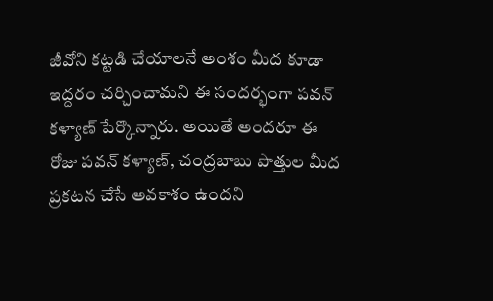జీవోని కట్టడి చేయాలనే అంశం మీద కూడా ఇద్దరం చర్చించామని ఈ సందర్భంగా పవన్ కళ్యాణ్ పేర్కొన్నారు. అయితే అందరూ ఈ రోజు పవన్ కళ్యాణ్, చంద్రబాబు పొత్తుల మీద ప్రకటన చేసే అవకాశం ఉందని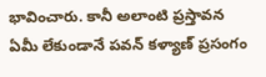భావించారు. కానీ అలాంటి ప్రస్తావన ఏమీ లేకుండానే పవన్ కళ్యాణ్ ప్రసంగం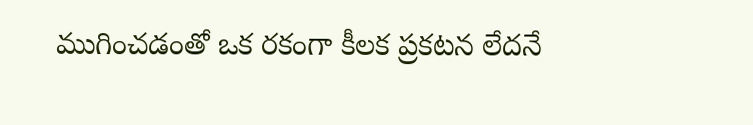ముగించడంతో ఒక రకంగా కీలక ప్రకటన లేదనే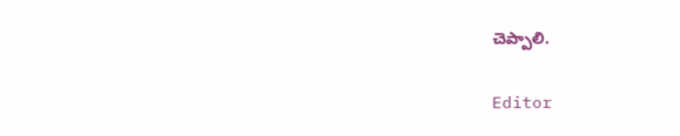చెప్పాలి.

Editor